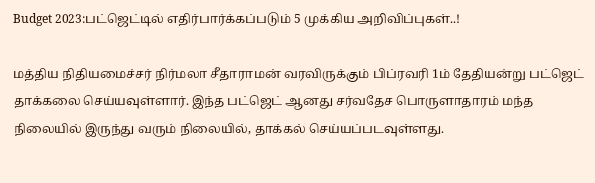Budget 2023:பட்ஜெட்டில் எதிர்பார்க்கப்படும் 5 முக்கிய அறிவிப்புகள்..!

மத்திய நிதியமைச்சர் நிர்மலா சீதாராமன் வரவிருக்கும் பிப்ரவரி 1ம் தேதியன்று பட்ஜெட் தாக்கலை செய்யவுள்ளார். இந்த பட்ஜெட் ஆனது சர்வதேச பொருளாதாரம் மந்த நிலையில் இருந்து வரும் நிலையில், தாக்கல் செய்யப்படவுள்ளது.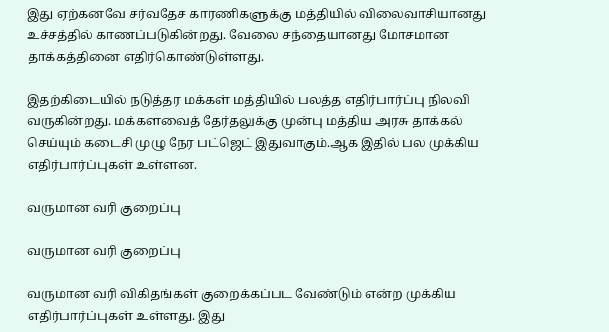இது ஏற்கனவே சர்வதேச காரணிகளுக்கு மத்தியில் விலைவாசியானது உச்சத்தில் காணப்படுகின்றது. வேலை சந்தையானது மோசமான தாக்கத்தினை எதிர்கொண்டுள்ளது.

இதற்கிடையில் நடுத்தர மக்கள் மத்தியில் பலத்த எதிர்பார்ப்பு நிலவி வருகின்றது. மக்களவைத் தேர்தலுக்கு முன்பு மத்திய அரசு தாக்கல் செய்யும் கடைசி முழு நேர பட்ஜெட் இதுவாகும்.ஆக இதில் பல முக்கிய எதிர்பார்ப்புகள் உள்ளன.

வருமான வரி குறைப்பு

வருமான வரி குறைப்பு

வருமான வரி விகிதங்கள் குறைக்கப்பட வேண்டும் என்ற முக்கிய எதிர்பார்ப்புகள் உள்ளது. இது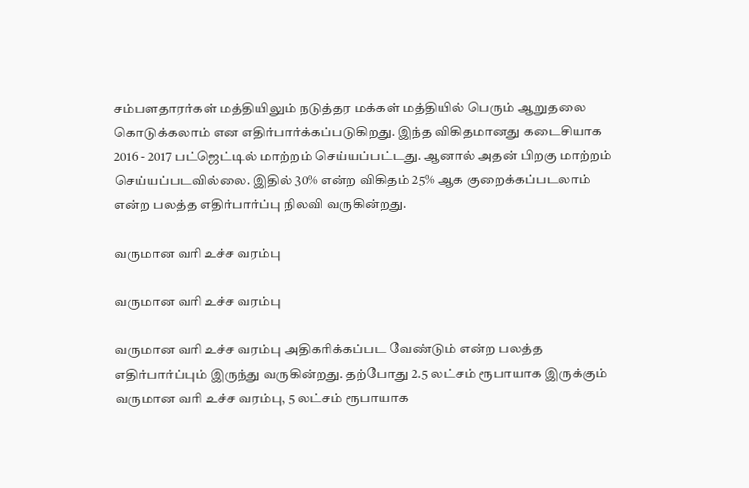சம்பளதாரர்கள் மத்தியிலும் நடுத்தர மக்கள் மத்தியில் பெரும் ஆறுதலை கொடுக்கலாம் என எதிர்பார்க்கப்படுகிறது. இந்த விகிதமானது கடைசியாக 2016 - 2017 பட்ஜெட்டில் மாற்றம் செய்யப்பட்டது. ஆனால் அதன் பிறகு மாற்றம் செய்யப்படவில்லை. இதில் 30% என்ற விகிதம் 25% ஆக குறைக்கப்படலாம் என்ற பலத்த எதிர்பார்ப்பு நிலவி வருகின்றது.

வருமான வரி உச்ச வரம்பு

வருமான வரி உச்ச வரம்பு

வருமான வரி உச்ச வரம்பு அதிகரிக்கப்பட வேண்டும் என்ற பலத்த எதிர்பார்ப்பும் இருந்து வருகின்றது. தற்போது 2.5 லட்சம் ரூபாயாக இருக்கும் வருமான வரி உச்ச வரம்பு, 5 லட்சம் ரூபாயாக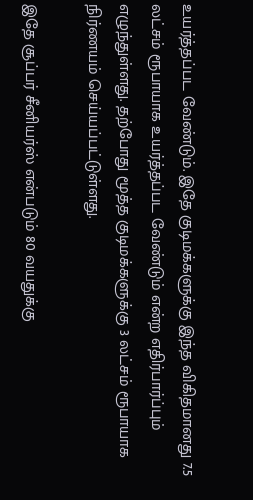உயர்த்தப்பட வேண்டும். இதே குடிமக்களுக்கு இந்த விகிதமானது 7.5 லட்சம் ரூபாயாக உயர்த்தப்பட வேண்டும் என்ற எதிர்பார்ப்பும் எழுந்துள்ளது. தற்போது மூத்த குடிமக்களுக்கு 3 லட்சம் ரூபாயாக நிர்ணயம் செய்யப்பட்டுள்ளது.

இதே சூப்பர் சீனியர்ஸ் என்படும் 80 வயதுக்கு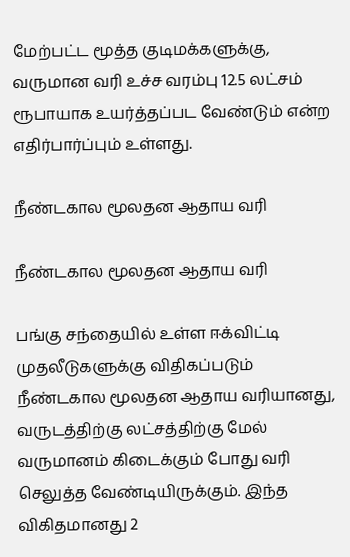மேற்பட்ட மூத்த குடிமக்களுக்கு, வருமான வரி உச்ச வரம்பு 12.5 லட்சம் ரூபாயாக உயர்த்தப்பட வேண்டும் என்ற எதிர்பார்ப்பும் உள்ளது.

நீண்டகால மூலதன ஆதாய வரி

நீண்டகால மூலதன ஆதாய வரி

பங்கு சந்தையில் உள்ள ஈக்விட்டி முதலீடுகளுக்கு விதிகப்படும் நீண்டகால மூலதன ஆதாய வரியானது, வருடத்திற்கு லட்சத்திற்கு மேல் வருமானம் கிடைக்கும் போது வரி செலுத்த வேண்டியிருக்கும். இந்த விகிதமானது 2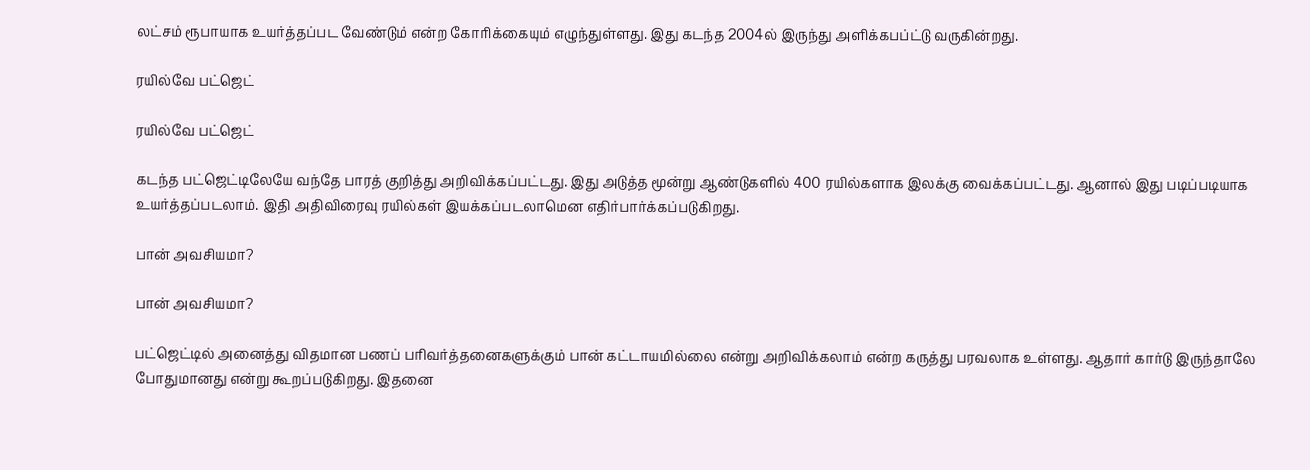லட்சம் ரூபாயாக உயர்த்தப்பட வேண்டும் என்ற கோரிக்கையும் எழுந்துள்ளது. இது கடந்த 2004ல் இருந்து அளிக்கபப்ட்டு வருகின்றது.

ரயில்வே பட்ஜெட்

ரயில்வே பட்ஜெட்

கடந்த பட்ஜெட்டிலேயே வந்தே பாரத் குறித்து அறிவிக்கப்பட்டது. இது அடுத்த மூன்று ஆண்டுகளில் 400 ரயில்களாக இலக்கு வைக்கப்பட்டது. ஆனால் இது படிப்படியாக உயர்த்தப்படலாம். இதி அதிவிரைவு ரயில்கள் இயக்கப்படலாமென எதிர்பார்க்கப்படுகிறது.

பான் அவசியமா?

பான் அவசியமா?

பட்ஜெட்டில் அனைத்து விதமான பணப் பரிவர்த்தனைகளுக்கும் பான் கட்டாயமில்லை என்று அறிவிக்கலாம் என்ற கருத்து பரவலாக உள்ளது. ஆதார் கார்டு இருந்தாலே போதுமானது என்று கூறப்படுகிறது. இதனை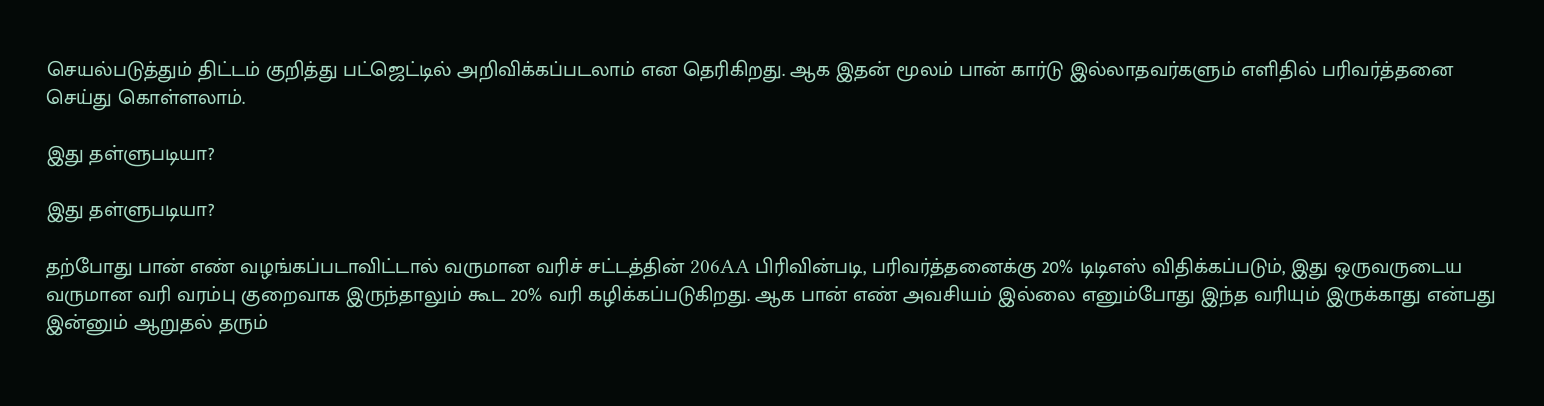செயல்படுத்தும் திட்டம் குறித்து பட்ஜெட்டில் அறிவிக்கப்படலாம் என தெரிகிறது. ஆக இதன் மூலம் பான் கார்டு இல்லாதவர்களும் எளிதில் பரிவர்த்தனை செய்து கொள்ளலாம்.

இது தள்ளுபடியா?

இது தள்ளுபடியா?

தற்போது பான் எண் வழங்கப்படாவிட்டால் வருமான வரிச் சட்டத்தின் 206AA பிரிவின்படி, பரிவர்த்தனைக்கு 20% டிடிஎஸ் விதிக்கப்படும், இது ஒருவருடைய வருமான வரி வரம்பு குறைவாக இருந்தாலும் கூட 20% வரி கழிக்கப்படுகிறது. ஆக பான் எண் அவசியம் இல்லை எனும்போது இந்த வரியும் இருக்காது என்பது இன்னும் ஆறுதல் தரும்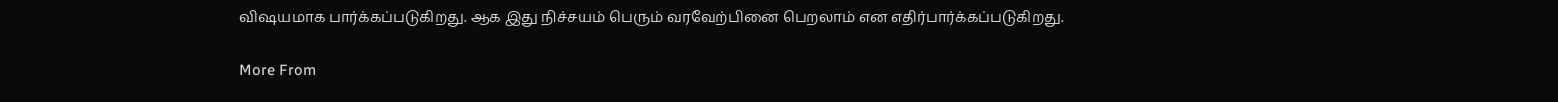விஷயமாக பார்க்கப்படுகிறது. ஆக இது நிச்சயம் பெரும் வரவேற்பினை பெறலாம் என எதிர்பார்க்கப்படுகிறது.

More From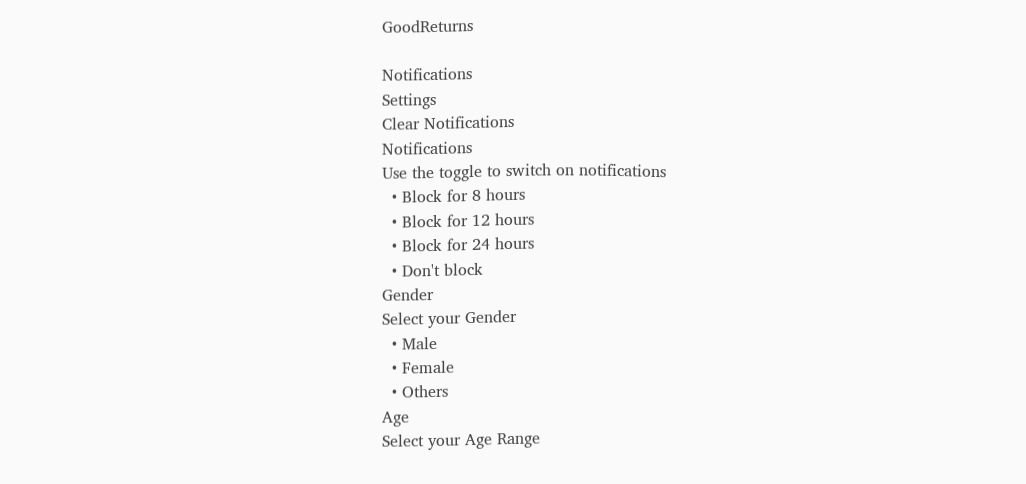GoodReturns

Notifications
Settings
Clear Notifications
Notifications
Use the toggle to switch on notifications
  • Block for 8 hours
  • Block for 12 hours
  • Block for 24 hours
  • Don't block
Gender
Select your Gender
  • Male
  • Female
  • Others
Age
Select your Age Range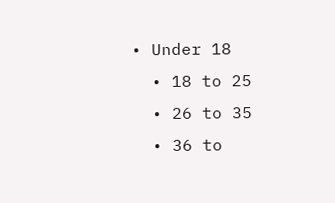• Under 18
  • 18 to 25
  • 26 to 35
  • 36 to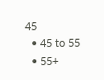45
  • 45 to 55
  • 55+